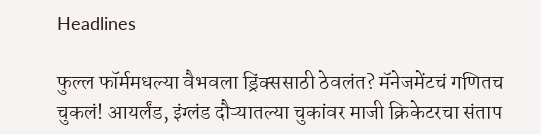Headlines

फुल्ल फॉर्ममधल्या वैभवला ड्रिंक्ससाठी ठेवलंत? मॅनेजमेंटचं गणितच चुकलं! आयर्लंड, इंग्लंड दौऱ्यातल्या चुकांवर माजी क्रिकेटरचा संताप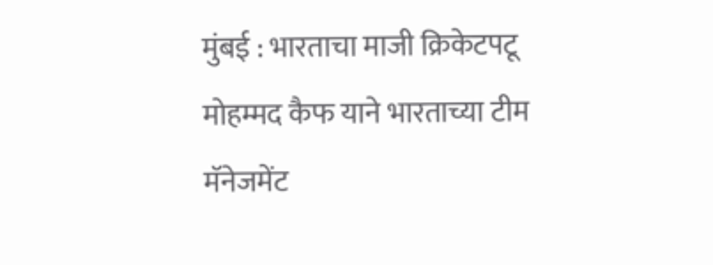मुंबई : भारताचा माजी क्रिकेटपटू मोहम्मद कैफ याने भारताच्या टीम मॅनेजमेंट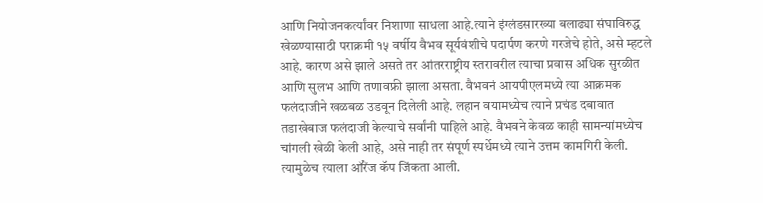आणि नियोजनकर्त्यांवर निशाणा साधला आहे.त्याने इंग्लंडसारख्या बलाढ्या संघाविरुद्ध खेळण्यासाठी पराक्रमी १५ वर्षीय वैभव सूर्यवंशीचे पदार्पण करणे गरजेचे होते, असे म्हटले आहे. कारण असे झाले असते तर आंतरराष्ट्रीय स्तरावरील त्याचा प्रवास अधिक सुरळीत आणि सुलभ आणि तणावफ्री झाला असता. वैभवनं आयपीएलमध्ये त्या आक्रमक फलंदाजीने खळबळ उडवून दिलेली आहे. लहान वयामध्येच त्याने प्रचंड दबावात तडाखेबाज फलंदाजी केल्याचे सर्वांनी पाहिले आहे. वैभवने केवळ काही सामन्यांमध्येच चांगली खेळी केली आहे, असे नाही तर संपूर्ण स्पर्धेमध्ये त्याने उत्तम कामगिरी केली. त्यामुळेच त्याला ऑरेंज कॅप जिंकता आली.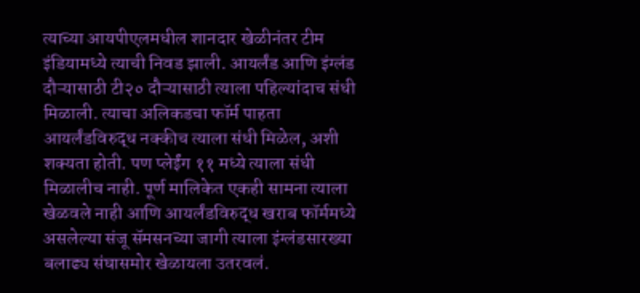त्याच्या आयपीएलमधील शानदार खेळीनंतर टीम इंडियामध्ये त्याची निवड झाली. आयर्लंड आणि इंग्लंड दौऱ्यासाठी टी२० दौऱ्यासाठी त्याला पहिल्यांदाच संधी मिळाली. त्याचा अलिकडचा फॉर्म पाहता आयर्लंडविरुद्ध नक्कीच त्याला संधी मिळेल, अशी शक्यता होती. पण प्लेईंग ११ मध्ये त्याला संधी मिळालीच नाही. पूर्ण मालिकेत एकही सामना त्याला खेळवले नाही आणि आयर्लंडविरुद्ध खराब फॉर्ममध्ये असलेल्या संजू सॅमसनच्या जागी त्याला इंग्लंडसारख्या बलाढ्य संघासमोर खेळायला उतरवलं.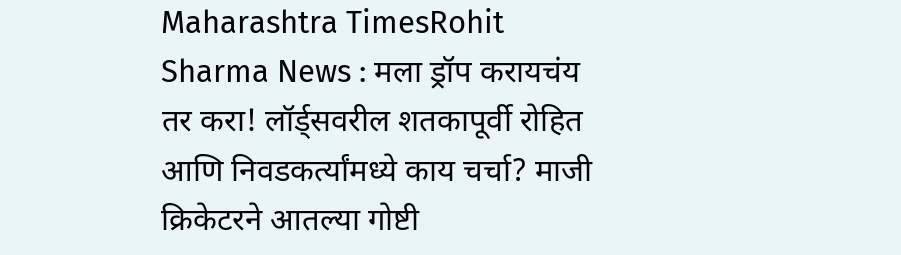Maharashtra TimesRohit Sharma News : मला ड्रॉप करायचंय तर करा! लॉर्ड्सवरील शतकापूर्वी रोहित आणि निवडकर्त्यांमध्ये काय चर्चा? माजी क्रिकेटरने आतल्या गोष्टी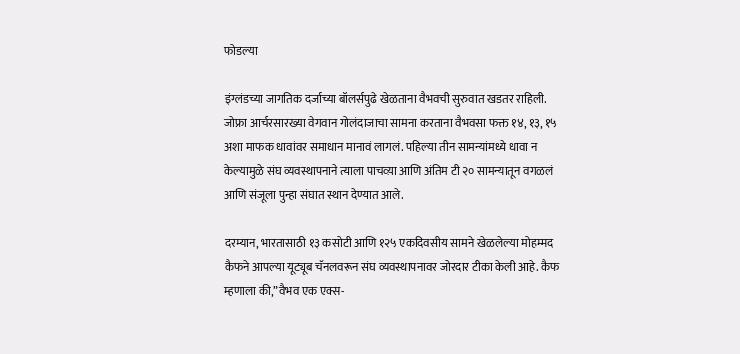फोडल्या

इंग्लंडच्या जागतिक दर्जाच्या बॉलर्सपुढे खेळताना वैभवची सुरुवात खडतर राहिली. जोफ्रा आर्चरसारख्या वेगवान गोलंदाजाचा सामना करताना वैभवसा फक्त १४, १३, १५ अशा माफक धावांवर समाधान मानावं लागलं. पहिल्या तीन सामन्यांमध्ये धावा न केल्यामुळे संघ व्यवस्थापनाने त्याला पाचव्य़ा आणि अंतिम टी २० सामन्यातून वगळलं आणि संजूला पुन्हा संघात स्थान देण्यात आले.

दरम्यान, भारतासाठी १३ कसोटी आणि १२५ एकदिवसीय सामने खेळलेल्या मोहम्मद कैफने आपल्या यूट्यूब चॅनलवरून संघ व्यवस्थापनावर जोरदार टीका केली आहे. कैफ म्हणाला की,”वैभव एक एक्स-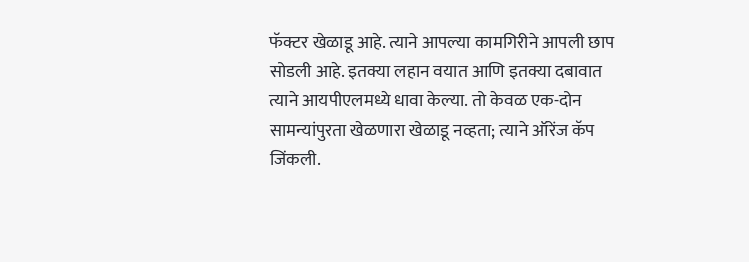फॅक्टर खेळाडू आहे. त्याने आपल्या कामगिरीने आपली छाप सोडली आहे. इतक्या लहान वयात आणि इतक्या दबावात त्याने आयपीएलमध्ये धावा केल्या. तो केवळ एक-दोन सामन्यांपुरता खेळणारा खेळाडू नव्हता; त्याने ऑरेंज कॅप जिंकली.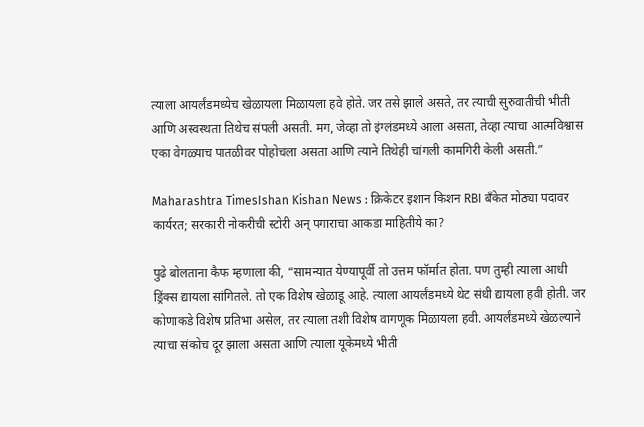त्याला आयर्लंडमध्येच खेळायला मिळायला हवे होते. जर तसे झाले असते, तर त्याची सुरुवातीची भीती आणि अस्वस्थता तिथेच संपली असती. मग, जेव्हा तो इंग्लंडमध्ये आला असता, तेव्हा त्याचा आत्मविश्वास एका वेगळ्याच पातळीवर पोहोचला असता आणि त्याने तिथेही चांगली कामगिरी केली असती.”

Maharashtra TimesIshan Kishan News : क्रिकेटर इशान किशन RBI बँकेत मोठ्या पदावर कार्यरत; सरकारी नोकरीची स्टोरी अन् पगाराचा आकडा माहितीये का?

पुढे बोलताना कैफ म्हणाला की, “सामन्यात येण्यापूर्वी तो उत्तम फॉर्मात होता. पण तुम्ही त्याला आधी ड्रिंक्स द्यायला सांगितले. तो एक विशेष खेळाडू आहे. त्याला आयर्लंडमध्ये थेट संधी द्यायला हवी होती. जर कोणाकडे विशेष प्रतिभा असेल, तर त्याला तशी विशेष वागणूक मिळायला हवी. आयर्लंडमध्ये खेळल्याने त्याचा संकोच दूर झाला असता आणि त्याला यूकेमध्ये भीती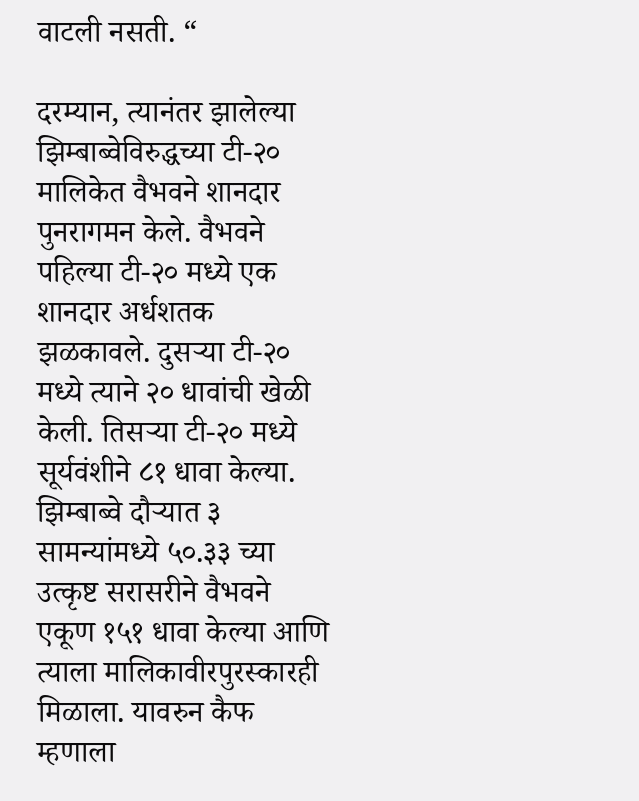वाटली नसती. “

दरम्यान, त्यानंतर झालेल्या झिम्बाब्वेविरुद्धच्या टी-२० मालिकेत वैभवने शानदार पुनरागमन केले. वैभवने पहिल्या टी-२० मध्ये एक शानदार अर्धशतक झळकावले. दुसऱ्या टी-२० मध्ये त्याने २० धावांची खेळी केली. तिसऱ्या टी-२० मध्ये सूर्यवंशीने ८१ धावा केल्या. झिम्बाब्वे दौऱ्यात ३ सामन्यांमध्ये ५०.३३ च्या उत्कृष्ट सरासरीने वैभवने एकूण १५१ धावा केल्या आणि त्याला मालिकावीरपुरस्कारही मिळाला. यावरुन कैफ म्हणाला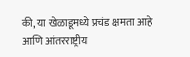की, या खेळाडूमध्ये प्रचंड क्षमता आहे आणि आंतरराष्ट्रीय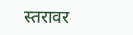स्तरावर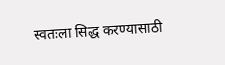स्वतःला सिद्ध करण्यासाठी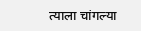त्याला चांगल्या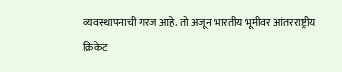व्यवस्थापनाची गरज आहे. तो अजून भारतीय भूमीवर आंतरराष्ट्रीय क्रिकेट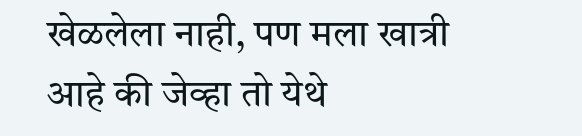खेळलेला नाही, पण मला खात्री आहे की जेव्हा तो येथे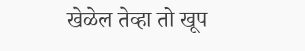खेळेल तेव्हा तो खूप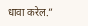धावा करेल.”